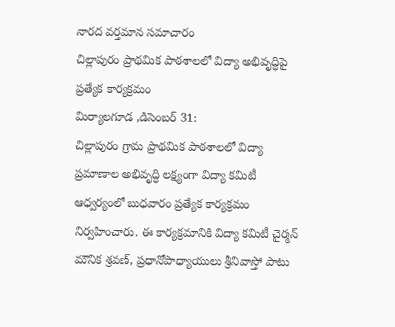నారద వర్తమాన సమాచారం
చిల్లాపురం ప్రాథమిక పాఠశాలలో విద్యా అభివృద్ధిపై ప్రత్యేక కార్యక్రమం
మిర్యాలగూడ ,డిసెంబర్ 31:
చిల్లాపురం గ్రామ ప్రాథమిక పాఠశాలలో విద్యా ప్రమాణాల అభివృద్ధి లక్ష్యంగా విద్యా కమిటీ ఆధ్వర్యంలో బుధవారం ప్రత్యేక కార్యక్రమం నిర్వహించారు. ఈ కార్యక్రమానికి విద్యా కమిటీ చైర్మన్ మౌనిక శ్రవణ్, ప్రధానోపాధ్యాయులు శ్రీనివాస్తో పాటు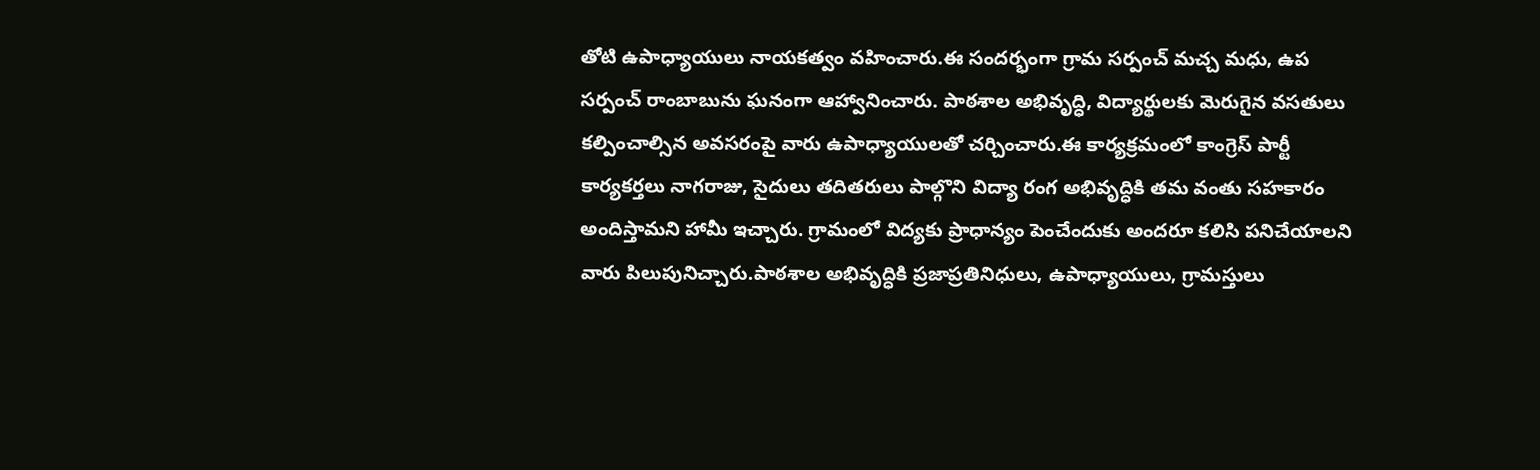తోటి ఉపాధ్యాయులు నాయకత్వం వహించారు.ఈ సందర్భంగా గ్రామ సర్పంచ్ మచ్చ మధు, ఉప సర్పంచ్ రాంబాబును ఘనంగా ఆహ్వానించారు. పాఠశాల అభివృద్ధి, విద్యార్థులకు మెరుగైన వసతులు కల్పించాల్సిన అవసరంపై వారు ఉపాధ్యాయులతో చర్చించారు.ఈ కార్యక్రమంలో కాంగ్రెస్ పార్టీ కార్యకర్తలు నాగరాజు, సైదులు తదితరులు పాల్గొని విద్యా రంగ అభివృద్ధికి తమ వంతు సహకారం అందిస్తామని హామీ ఇచ్చారు. గ్రామంలో విద్యకు ప్రాధాన్యం పెంచేందుకు అందరూ కలిసి పనిచేయాలని వారు పిలుపునిచ్చారు.పాఠశాల అభివృద్ధికి ప్రజాప్రతినిధులు, ఉపాధ్యాయులు, గ్రామస్తులు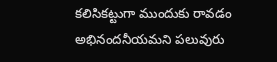కలిసికట్టుగా ముందుకు రావడం అభినందనీయమని పలువురు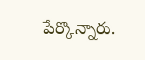పేర్కొన్నారు.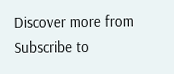Discover more from
Subscribe to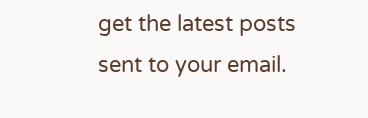get the latest posts sent to your email.